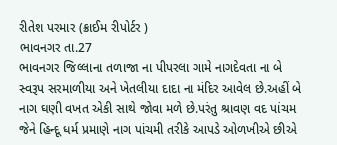રીતેશ પરમાર (ક્રાઈમ રીપોર્ટર )
ભાવનગર તા.27
ભાવનગર જિલ્લાના તળાજા ના પીપરલા ગામે નાગદેવતા ના બે સ્વરૂપ સરમાળીયા અને ખેતલીયા દાદા ના મંદિર આવેલ છે.અહીં બે નાગ ઘણી વખત એકી સાથે જોવા મળે છે.પરંતુ શ્રાવણ વદ પાંચમ જેને હિન્દૂ ધર્મ પ્રમાણે નાગ પાંચમી તરીકે આપડે ઓળખીએ છીએ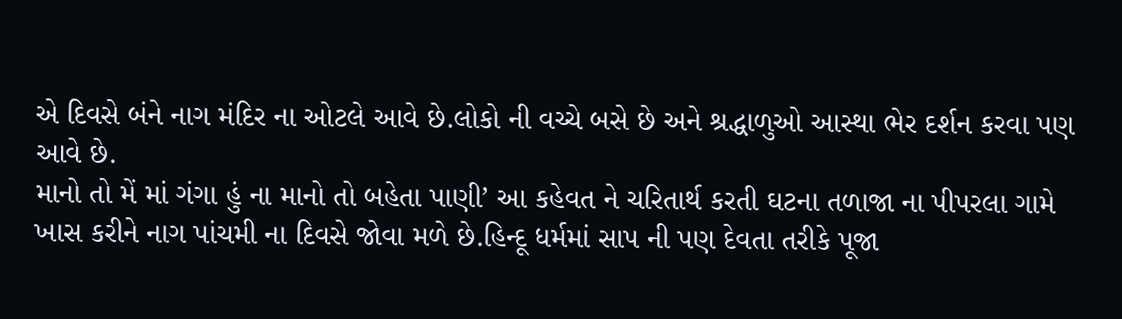એ દિવસે બંને નાગ મંદિર ના ઓટલે આવે છે.લોકો ની વચ્ચે બસે છે અને શ્રદ્ધાળુઓ આસ્થા ભેર દર્શન કરવા પણ આવે છે.
માનો તો મેં માં ગંગા હું ના માનો તો બહેતા પાણી’ આ કહેવત ને ચરિતાર્થ કરતી ઘટના તળાજા ના પીપરલા ગામે ખાસ કરીને નાગ પાંચમી ના દિવસે જોવા મળે છે.હિન્દૂ ધર્મમાં સાપ ની પણ દેવતા તરીકે પૂજા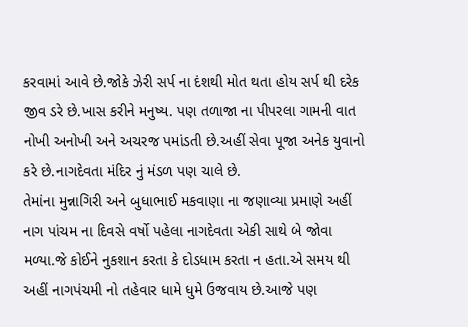કરવામાં આવે છે.જોકે ઝેરી સર્પ ના દંશથી મોત થતા હોય સર્પ થી દરેક જીવ ડરે છે.ખાસ કરીને મનુષ્ય. પણ તળાજા ના પીપરલા ગામની વાત નોખી અનોખી અને અચરજ પમાંડતી છે.અહીં સેવા પૂજા અનેક યુવાનો કરે છે.નાગદેવતા મંદિર નું મંડળ પણ ચાલે છે.
તેમાંના મુન્નાગિરી અને બુધાભાઈ મકવાણા ના જણાવ્યા પ્રમાણે અહીં નાગ પાંચમ ના દિવસે વર્ષો પહેલા નાગદેવતા એકી સાથે બે જોવા મળ્યા.જે કોઈને નુકશાન કરતા કે દોડધામ કરતા ન હતા.એ સમય થી અહીં નાગપંચમી નો તહેવાર ધામે ધુમે ઉજવાય છે.આજે પણ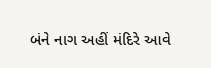બંને નાગ અહીં મંદિરે આવે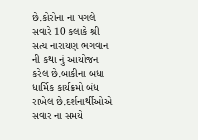છે.કોરોના ના પગલે સવારે 10 કલાકે શ્રી સત્ય નારાયણ ભગવાન ની કથા નું આયોજન કરેલ છે.બાકીના બધા ધાર્મિક કાર્યક્રમો બંધ રાખેલ છે.દર્શનાર્થીઓએ સવાર ના સમયે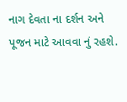નાગ દેવતા ના દર્શન અને પૂજન માટે આવવા નું રહશે.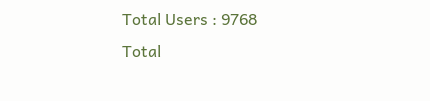Total Users : 9768
Total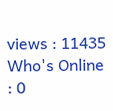views : 11435
Who's Online : 0